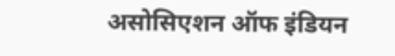असोसिएशन ऑफ इंडियन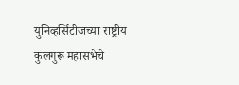युनिव्हर्सिटीजच्या राष्ट्रीय कुलगुरू महासभेचे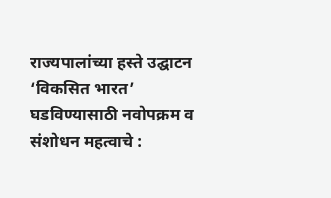राज्यपालांच्या हस्ते उद्घाटन
‘विकसित भारत’ घडविण्यासाठी नवोपक्रम व संशोधन महत्वाचे :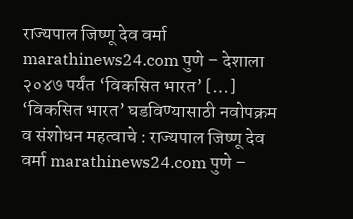राज्यपाल जिष्णू देव वर्मा marathinews24.com पुणे – देशाला २०४७ पर्यंत ‘विकसित भारत’ […]
‘विकसित भारत’ घडविण्यासाठी नवोपक्रम व संशोधन महत्वाचे : राज्यपाल जिष्णू देव वर्मा marathinews24.com पुणे –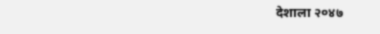देशाला २०४७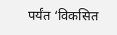पर्यंत ‘विकसित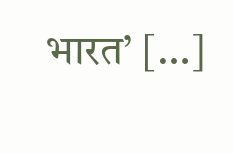भारत’ […]